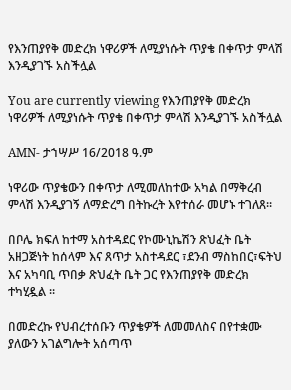የእንጠያየቅ መድረክ ነዋሪዎች ለሚያነሱት ጥያቄ በቀጥታ ምላሽ እንዲያገኙ አስችሏል

You are currently viewing የእንጠያየቅ መድረክ ነዋሪዎች ለሚያነሱት ጥያቄ በቀጥታ ምላሽ እንዲያገኙ አስችሏል

AMN- ታኀሣሥ 16/2018 ዓ.ም

ነዋሪው ጥያቄውን በቀጥታ ለሚመለከተው አካል በማቅረብ ምላሽ እንዲያገኝ ለማድረግ በትኩረት እየተሰራ መሆኑ ተገለጸ።

በቦሌ ክፍለ ከተማ አስተዳደር የኮሙኒኬሽን ጽህፈት ቤት አዘጋጅነት ከሰላም እና ጸጥታ አስተዳደር ፣ደንብ ማስከበር፣ፍትህ እና አካባቢ ጥበቃ ጽህፈት ቤት ጋር የእንጠያየቅ መድረክ ተካሂዷል ።

በመድረኩ የህብረተሰቡን ጥያቄዎች ለመመለስና በየተቋሙ ያለውን አገልግሎት አሰጣጥ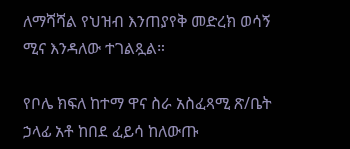ለማሻሻል የህዝብ እንጠያየቅ መድረክ ወሳኝ ሚና እንዳለው ተገልጿል።

የቦሌ ክፍለ ከተማ ዋና ስራ አስፈጻሚ ጽ/ቤት ኃላፊ አቶ ከበደ ፈይሳ ከለውጡ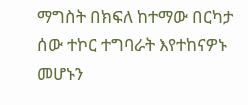ማግስት በክፍለ ከተማው በርካታ ሰው ተኮር ተግባራት እየተከናዎኑ መሆኑን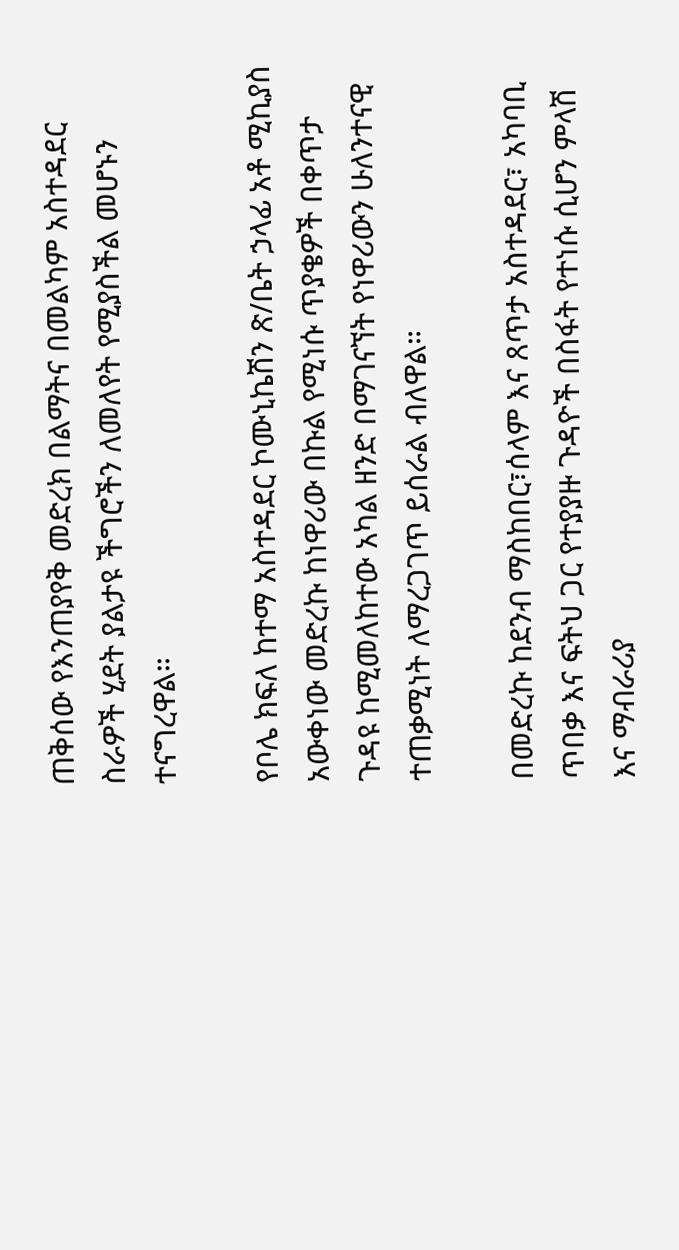ጠቅሰው የእንጠያየቅ መድረክ በልማትና በመልካም አስተዳደር ስራዎች ሂደት ያልታዩ ችግሮችን ለመለየት የሚያስችል መሆኑን ተናግረዋል።

የቦሌ ክፍለ ከተማ አስተዳደር ኮሙኒኬሽን ጽ/ቤት ኃላፊ አቶ ሚኪያስ አውቀነው መድረኩ ከነዋሪው በኩል የሚነሱ ጥያቄዎች በቀጥታ ጉዳዩ ከሚመለከተው አካል ዘንድ በማገናኘት የነዋሪውን ሁለንተናዊ ተጠቃሚነት ለማረጋገጥ ይሰራል ብለዋል።

በመድረኩ ከደንብ ማስከበር፣ሰላም እና ጸጥታ አስተዳደር፣ አካባቢ ጥበቃ እና ፍትህ ጋር የተያያዙ ጉዳዮች በስፋት የተነሱ ሲሆን ምላሽ እና ማብራሪያ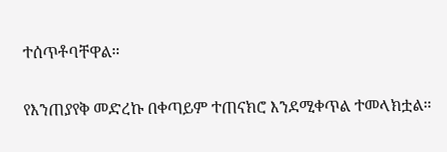ተሰጥቶባቸዋል።

የእንጠያየቅ መድረኩ በቀጣይም ተጠናክሮ እንደሚቀጥል ተመላክቷል።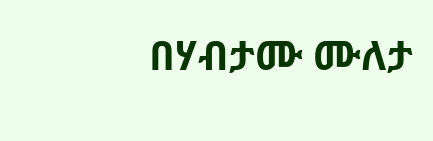በሃብታሙ ሙለታ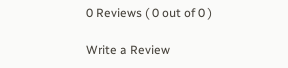0 Reviews ( 0 out of 0 )

Write a Review